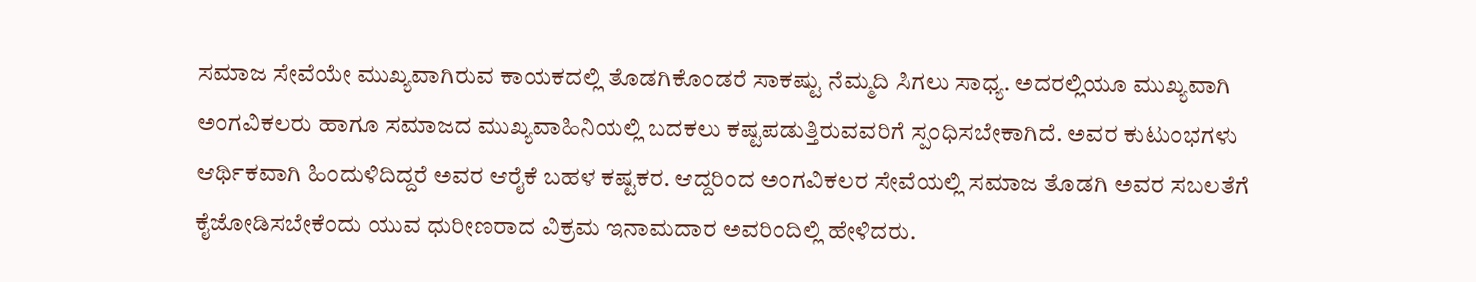ಸಮಾಜ ಸೇವೆಯೇ ಮುಖ್ಯವಾಗಿರುವ ಕಾಯಕದಲ್ಲಿ ತೊಡಗಿಕೊಂಡರೆ ಸಾಕಷ್ಟು ನೆಮ್ಮದಿ ಸಿಗಲು ಸಾಧ್ಯ. ಅದರಲ್ಲಿಯೂ ಮುಖ್ಯವಾಗಿ ಅಂಗವಿಕಲರು ಹಾಗೂ ಸಮಾಜದ ಮುಖ್ಯವಾಹಿನಿಯಲ್ಲಿ ಬದಕಲು ಕಷ್ಟಪಡುತ್ತಿರುವವರಿಗೆ ಸ್ಪಂಧಿಸಬೇಕಾಗಿದೆ. ಅವರ ಕುಟುಂಭಗಳು ಆರ್ಥಿಕವಾಗಿ ಹಿಂದುಳಿದಿದ್ದರೆ ಅವರ ಆರೈಕೆ ಬಹಳ ಕಷ್ಟಕರ. ಆದ್ದರಿಂದ ಅಂಗವಿಕಲರ ಸೇವೆಯಲ್ಲಿ ಸಮಾಜ ತೊಡಗಿ ಅವರ ಸಬಲತೆಗೆ ಕೈಜೋಡಿಸಬೇಕೆಂದು ಯುವ ಧುರೀಣರಾದ ವಿಕ್ರಮ ಇನಾಮದಾರ ಅವರಿಂದಿಲ್ಲಿ ಹೇಳಿದರು.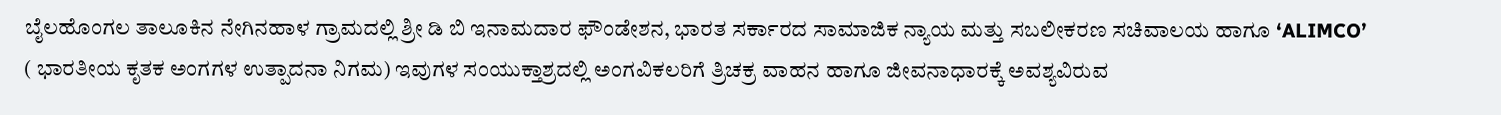ಬೈಲಹೊಂಗಲ ತಾಲೂಕಿನ ನೇಗಿನಹಾಳ ಗ್ರಾಮದಲ್ಲಿ ಶ್ರೀ ಡಿ ಬಿ ಇನಾಮದಾರ ಫೌಂಡೇಶನ, ಭಾರತ ಸರ್ಕಾರದ ಸಾಮಾಜಿಕ ನ್ಯಾಯ ಮತ್ತು ಸಬಲೀಕರಣ ಸಚಿವಾಲಯ ಹಾಗೂ ‘ALIMCO’ ( ಭಾರತೀಯ ಕೃತಕ ಅಂಗಗಳ ಉತ್ಪಾದನಾ ನಿಗಮ) ಇವುಗಳ ಸಂಯುಕ್ತಾಶ್ರದಲ್ಲಿ ಅಂಗವಿಕಲರಿಗೆ ತ್ರಿಚಕ್ರ ವಾಹನ ಹಾಗೂ ಜೀವನಾಧಾರಕ್ಕೆ ಅವಶ್ಯವಿರುವ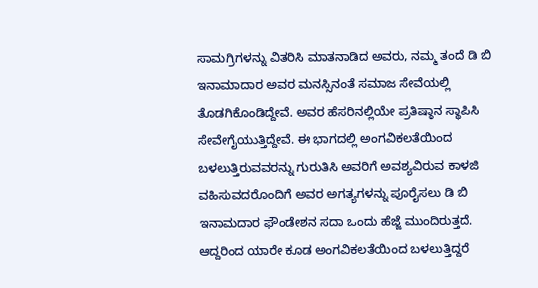ಸಾಮಗ್ರಿಗಳನ್ನು ವಿತರಿಸಿ ಮಾತನಾಡಿದ ಅವರು, ನಮ್ಮ ತಂದೆ ಡಿ ಬಿ ಇನಾಮಾದಾರ ಅವರ ಮನಸ್ಸಿನಂತೆ ಸಮಾಜ ಸೇವೆಯಲ್ಲಿ ತೊಡಗಿಕೊಂಡಿದ್ದೇವೆ. ಅವರ ಹೆಸರಿನಲ್ಲಿಯೇ ಪ್ರತಿಷ್ಠಾನ ಸ್ಥಾಪಿಸಿ ಸೇವೇಗೈಯುತ್ತಿದ್ದೇವೆ. ಈ ಭಾಗದಲ್ಲಿ ಅಂಗವಿಕಲತೆಯಿಂದ ಬಳಲುತ್ತಿರುವವರನ್ನು ಗುರುತಿಸಿ ಅವರಿಗೆ ಅವಶ್ಯವಿರುವ ಕಾಳಜಿ ವಹಿಸುವದರೊಂದಿಗೆ ಅವರ ಅಗತ್ಯಗಳನ್ನು ಪೂರೈಸಲು ಡಿ ಬಿ ಇನಾಮದಾರ ಫೌಂಡೇಶನ ಸದಾ ಒಂದು ಹೆಜ್ಜೆ ಮುಂದಿರುತ್ತದೆ. ಆದ್ದರಿಂದ ಯಾರೇ ಕೂಡ ಅಂಗವಿಕಲತೆಯಿಂದ ಬಳಲುತ್ತಿದ್ದರೆ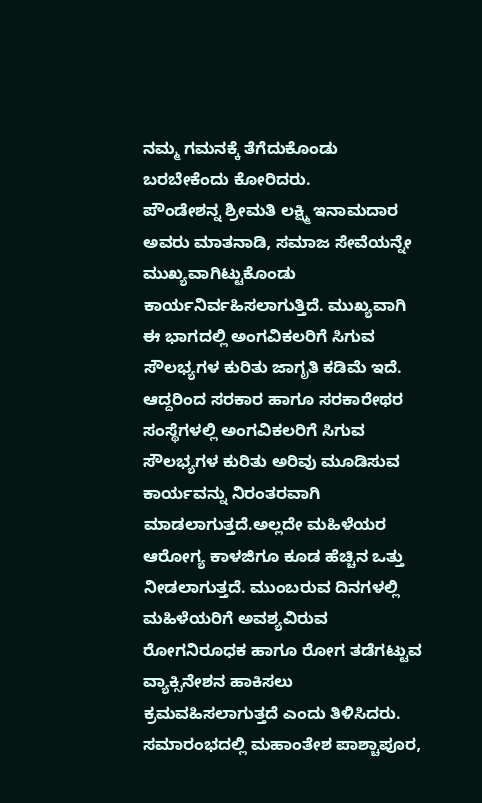ನಮ್ಮ ಗಮನಕ್ಕೆ ತೆಗೆದುಕೊಂಡು ಬರಬೇಕೆಂದು ಕೋರಿದರು.
ಪೌಂಡೇಶನ್ನ ಶ್ರೀಮತಿ ಲಕ್ಷ್ಮಿ ಇನಾಮದಾರ ಅವರು ಮಾತನಾಡಿ, ಸಮಾಜ ಸೇವೆಯನ್ನೇ ಮುಖ್ಯವಾಗಿಟ್ಟುಕೊಂಡು ಕಾರ್ಯನಿರ್ವಹಿಸಲಾಗುತ್ತಿದೆ. ಮುಖ್ಯವಾಗಿ ಈ ಭಾಗದಲ್ಲಿ ಅಂಗವಿಕಲರಿಗೆ ಸಿಗುವ ಸೌಲಭ್ಯಗಳ ಕುರಿತು ಜಾಗೃತಿ ಕಡಿಮೆ ಇದೆ. ಆದ್ದರಿಂದ ಸರಕಾರ ಹಾಗೂ ಸರಕಾರೇಥರ ಸಂಸ್ಥೆಗಳಲ್ಲಿ ಅಂಗವಿಕಲರಿಗೆ ಸಿಗುವ ಸೌಲಭ್ಯಗಳ ಕುರಿತು ಅರಿವು ಮೂಡಿಸುವ ಕಾರ್ಯವನ್ನು ನಿರಂತರವಾಗಿ ಮಾಡಲಾಗುತ್ತದೆ.ಅಲ್ಲದೇ ಮಹಿಳೆಯರ ಆರೋಗ್ಯ ಕಾಳಜಿಗೂ ಕೂಡ ಹೆಚ್ಚಿನ ಒತ್ತು ನೀಡಲಾಗುತ್ತದೆ. ಮುಂಬರುವ ದಿನಗಳಲ್ಲಿ ಮಹಿಳೆಯರಿಗೆ ಅವಶ್ಯವಿರುವ ರೋಗನಿರೂಧಕ ಹಾಗೂ ರೋಗ ತಡೆಗಟ್ಟುವ ವ್ಯಾಕ್ಸಿನೇಶನ ಹಾಕಿಸಲು ಕ್ರಮವಹಿಸಲಾಗುತ್ತದೆ ಎಂದು ತಿಳಿಸಿದರು.
ಸಮಾರಂಭದಲ್ಲಿ ಮಹಾಂತೇಶ ಪಾಶ್ಚಾಪೂರ,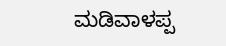ಮಡಿವಾಳಪ್ಪ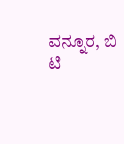ವನ್ನೂರ, ಬಿ ಟಿ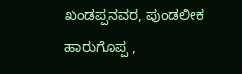ಖಂಡಪ್ಪನವರ, ಪುಂಡಲೀಕ ಹಾರುಗೊಪ್ಪ ,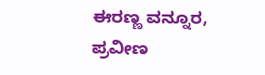ಈರಣ್ಣ ವನ್ನೂರ, ಪ್ರವೀಣ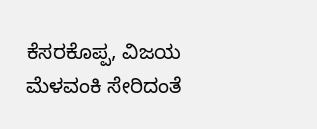ಕೆಸರಕೊಪ್ಪ, ವಿಜಯ ಮೆಳವಂಕಿ ಸೇರಿದಂತೆ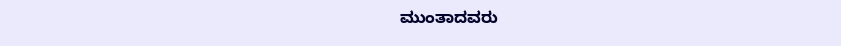ಮುಂತಾದವರು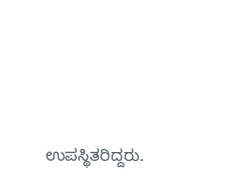ಉಪಸ್ಥಿತರಿದ್ದರು.